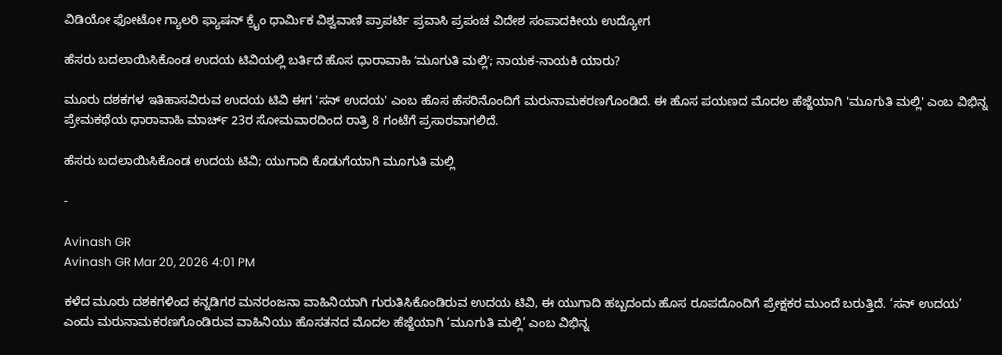ವಿಡಿಯೋ ಫೋಟೋ ಗ್ಯಾಲರಿ ಫ್ಯಾಷನ್ ಕ್ರೈಂ ಧಾರ್ಮಿಕ ವಿಶ್ವವಾಣಿ ಪ್ರಾಪರ್ಟಿ ಪ್ರವಾಸಿ ಪ್ರಪಂಚ ವಿದೇಶ ಸಂಪಾದಕೀಯ ಉದ್ಯೋಗ

ಹೆಸರು ಬದಲಾಯಿಸಿಕೊಂಡ ಉದಯ ಟಿವಿಯಲ್ಲಿ ಬರ್ತಿದೆ ಹೊಸ ಧಾರಾವಾಹಿ ʻಮೂಗುತಿ ಮಲ್ಲಿʼ; ನಾಯಕ-ನಾಯಕಿ ಯಾರು?

ಮೂರು ದಶಕಗಳ ಇತಿಹಾಸವಿರುವ ಉದಯ ಟಿವಿ ಈಗ 'ಸನ್ ಉದಯ' ಎಂಬ ಹೊಸ ಹೆಸರಿನೊಂದಿಗೆ ಮರುನಾಮಕರಣಗೊಂಡಿದೆ. ಈ ಹೊಸ ಪಯಣದ ಮೊದಲ ಹೆಜ್ಜೆಯಾಗಿ 'ಮೂಗುತಿ ಮಲ್ಲಿ' ಎಂಬ ವಿಭಿನ್ನ ಪ್ರೇಮಕಥೆಯ ಧಾರಾವಾಹಿ ಮಾರ್ಚ್ 23ರ ಸೋಮವಾರದಿಂದ ರಾತ್ರಿ 8 ಗಂಟೆಗೆ ಪ್ರಸಾರವಾಗಲಿದೆ.

ಹೆಸರು ಬದಲಾಯಿಸಿಕೊಂಡ ಉದಯ ಟಿವಿ; ಯುಗಾದಿ ಕೊಡುಗೆಯಾಗಿ ಮೂಗುತಿ ಮಲ್ಲಿ

-

Avinash GR
Avinash GR Mar 20, 2026 4:01 PM

ಕಳೆದ ಮೂರು ದಶಕಗಳಿಂದ ಕನ್ನಡಿಗರ ಮನರಂಜನಾ ವಾಹಿನಿಯಾಗಿ ಗುರುತಿಸಿಕೊಂಡಿರುವ ಉದಯ ಟಿವಿ, ಈ ಯುಗಾದಿ ಹಬ್ಬದಂದು ಹೊಸ ರೂಪದೊಂದಿಗೆ ಪ್ರೇಕ್ಷಕರ ಮುಂದೆ ಬರುತ್ತಿದೆ. ‘ಸನ್ ಉದಯ’ ಎಂದು ಮರುನಾಮಕರಣಗೊಂಡಿರುವ ವಾಹಿನಿಯು ಹೊಸತನದ ಮೊದಲ ಹೆಜ್ಜೆಯಾಗಿ ‘ಮೂಗುತಿ ಮಲ್ಲಿ’ ಎಂಬ ವಿಭಿನ್ನ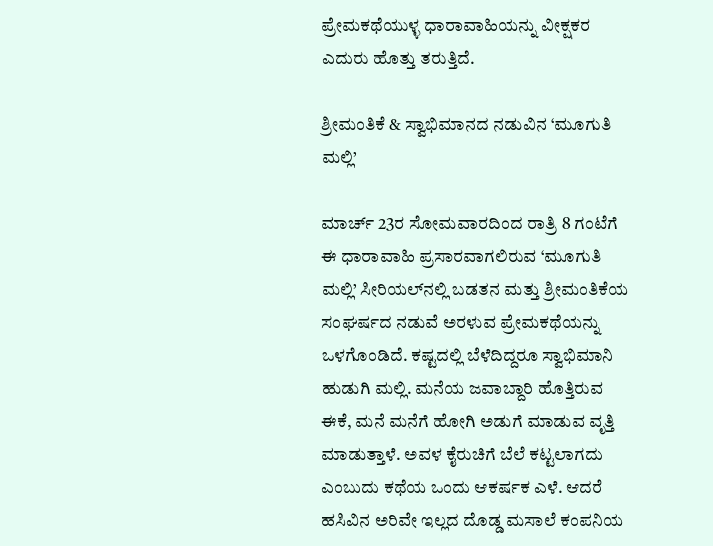ಪ್ರೇಮಕಥೆಯುಳ್ಳ ಧಾರಾವಾಹಿಯನ್ನು ವೀಕ್ಷಕರ ಎದುರು ಹೊತ್ತು ತರುತ್ತಿದೆ.

ಶ್ರೀಮಂತಿಕೆ & ಸ್ವಾಭಿಮಾನದ ನಡುವಿನ ‘ಮೂಗುತಿ ಮಲ್ಲಿ’

ಮಾರ್ಚ್ 23ರ ಸೋಮವಾರದಿಂದ ರಾತ್ರಿ 8 ಗಂಟೆಗೆ ಈ ಧಾರಾವಾಹಿ ಪ್ರಸಾರವಾಗಲಿರುವ ‘ಮೂಗುತಿ ಮಲ್ಲಿ’ ಸೀರಿಯಲ್‌ನಲ್ಲಿ ಬಡತನ ಮತ್ತು ಶ್ರೀಮಂತಿಕೆಯ ಸಂಘರ್ಷದ ನಡುವೆ ಅರಳುವ ಪ್ರೇಮಕಥೆಯನ್ನು ಒಳಗೊಂಡಿದೆ. ಕಷ್ಟದಲ್ಲಿ ಬೆಳೆದಿದ್ದರೂ ಸ್ವಾಭಿಮಾನಿ ಹುಡುಗಿ ಮಲ್ಲಿ. ಮನೆಯ ಜವಾಬ್ದಾರಿ ಹೊತ್ತಿರುವ ಈಕೆ, ಮನೆ ಮನೆಗೆ ಹೋಗಿ ಅಡುಗೆ ಮಾಡುವ ವೃತ್ತಿ ಮಾಡುತ್ತಾಳೆ. ಅವಳ ಕೈರುಚಿಗೆ ಬೆಲೆ ಕಟ್ಟಲಾಗದು ಎಂಬುದು ಕಥೆಯ ಒಂದು ಆಕರ್ಷಕ ಎಳೆ. ಆದರೆ ಹಸಿವಿನ ಅರಿವೇ ಇಲ್ಲದ ದೊಡ್ಡ ಮಸಾಲೆ ಕಂಪನಿಯ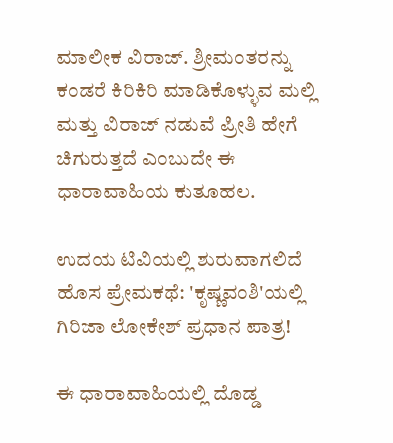ಮಾಲೀಕ ವಿರಾಜ್. ಶ್ರೀಮಂತರನ್ನು ಕಂಡರೆ ಕಿರಿಕಿರಿ ಮಾಡಿಕೊಳ್ಳುವ ಮಲ್ಲಿ ಮತ್ತು ವಿರಾಜ್ ನಡುವೆ ಪ್ರೀತಿ ಹೇಗೆ ಚಿಗುರುತ್ತದೆ ಎಂಬುದೇ ಈ ಧಾರಾವಾಹಿಯ ಕುತೂಹಲ.

ಉದಯ ಟಿವಿಯಲ್ಲಿ ಶುರುವಾಗಲಿದೆ ಹೊಸ ಪ್ರೇಮಕಥೆ: 'ಕೃಷ್ಣವಂಶಿ'ಯಲ್ಲಿ ಗಿರಿಜಾ ಲೋಕೇಶ್ ಪ್ರಧಾನ ಪಾತ್ರ!

ಈ ಧಾರಾವಾಹಿಯಲ್ಲಿ ದೊಡ್ಡ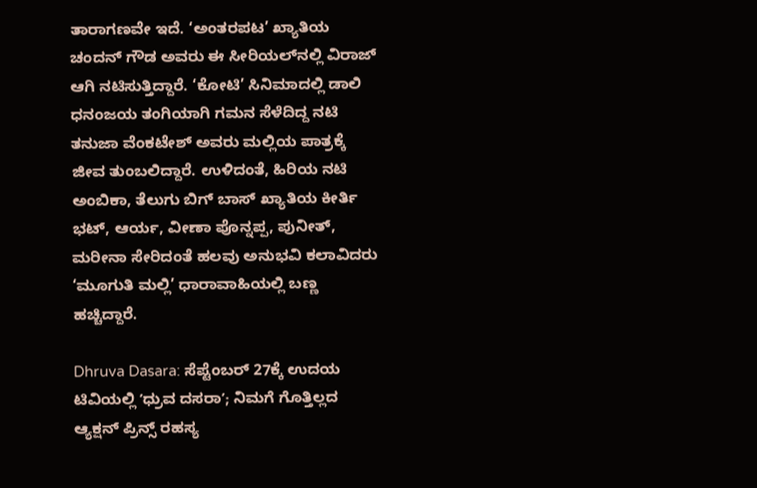ತಾರಾಗಣವೇ ಇದೆ. ‘ಅಂತರಪಟ’ ಖ್ಯಾತಿಯ ಚಂದನ್ ಗೌಡ ಅವರು ಈ ಸೀರಿಯಲ್‌ನಲ್ಲಿ ವಿರಾಜ್ ಆಗಿ ನಟಿಸುತ್ತಿದ್ದಾರೆ. ‘ಕೋಟಿ’ ಸಿನಿಮಾದಲ್ಲಿ ಡಾಲಿ ಧನಂಜಯ ತಂಗಿಯಾಗಿ ಗಮನ ಸೆಳೆದಿದ್ದ ನಟಿ ತನುಜಾ ವೆಂಕಟೇಶ್ ಅವರು ಮಲ್ಲಿಯ ಪಾತ್ರಕ್ಕೆ ಜೀವ ತುಂಬಲಿದ್ದಾರೆ. ಉಳಿದಂತೆ, ಹಿರಿಯ ನಟಿ ಅಂಬಿಕಾ, ತೆಲುಗು ಬಿಗ್ ಬಾಸ್ ಖ್ಯಾತಿಯ ಕೀರ್ತಿ ಭಟ್, ಆರ್ಯ, ವೀಣಾ ಪೊನ್ನಪ್ಪ, ಪುನೀತ್, ಮರೀನಾ ಸೇರಿದಂತೆ ಹಲವು ಅನುಭವಿ ಕಲಾವಿದರು ‘ಮೂಗುತಿ ಮಲ್ಲಿ’ ಧಾರಾವಾಹಿಯಲ್ಲಿ ಬಣ್ಣ ಹಚ್ಚಿದ್ದಾರೆ.

Dhruva Dasara: ಸೆಪ್ಟೆಂಬರ್ 27ಕ್ಕೆ ಉದಯ ಟಿವಿಯಲ್ಲಿ ʼಧ್ರುವ ದಸರಾʼ; ನಿಮಗೆ ಗೊತ್ತಿಲ್ಲದ ಆ್ಯಕ್ಷನ್ ಪ್ರಿನ್ಸ್ ರಹಸ್ಯ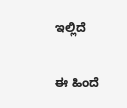ಇಲ್ಲಿದೆ

ಈ ಹಿಂದೆ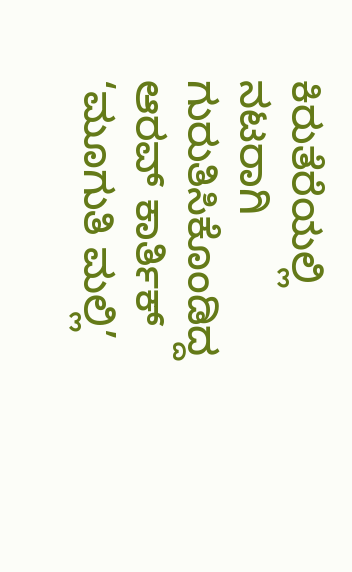ಕಿರುತೆರೆಯಲ್ಲಿ ನಟರಾಗಿ ಗುರುತಿಸಿಕೊಂಡಿದ್ದ ಆರವ್ ಕಾರ್ತಿಕ್ ‘ಮೂಗುತಿ ಮಲ್ಲಿ’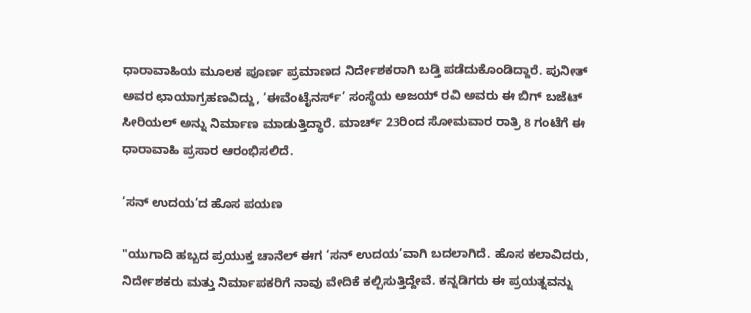ಧಾರಾವಾಹಿಯ ಮೂಲಕ ಪೂರ್ಣ ಪ್ರಮಾಣದ ನಿರ್ದೇಶಕರಾಗಿ ಬಡ್ತಿ ಪಡೆದುಕೊಂಡಿದ್ದಾರೆ. ಪುನೀತ್ ಅವರ ಛಾಯಾಗ್ರಹಣವಿದ್ದು, ‘ಈವೆಂಟೈನರ್ಸ್’ ಸಂಸ್ಥೆಯ ಅಜಯ್ ರವಿ ಅವರು ಈ ಬಿಗ್ ಬಜೆಟ್ ಸೀರಿಯಲ್ ಅನ್ನು ನಿರ್ಮಾಣ ಮಾಡುತ್ತಿದ್ಧಾರೆ. ಮಾರ್ಚ್ 23ರಿಂದ ಸೋಮವಾರ ರಾತ್ರಿ 8 ಗಂಟೆಗೆ ಈ ಧಾರಾವಾಹಿ ಪ್ರಸಾರ ಆರಂಭಿಸಲಿದೆ.

‘ಸನ್ ಉದಯ’ದ ಹೊಸ ಪಯಣ

"ಯುಗಾದಿ ಹಬ್ಬದ ಪ್ರಯುಕ್ತ ಚಾನೆಲ್ ಈಗ ‘ಸನ್ ಉದಯ’ವಾಗಿ ಬದಲಾಗಿದೆ. ಹೊಸ ಕಲಾವಿದರು, ನಿರ್ದೇಶಕರು ಮತ್ತು ನಿರ್ಮಾಪಕರಿಗೆ ನಾವು ವೇದಿಕೆ ಕಲ್ಪಿಸುತ್ತಿದ್ದೇವೆ. ಕನ್ನಡಿಗರು ಈ ಪ್ರಯತ್ನವನ್ನು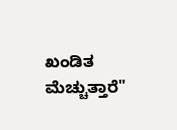ಖಂಡಿತ ಮೆಚ್ಚುತ್ತಾರೆ"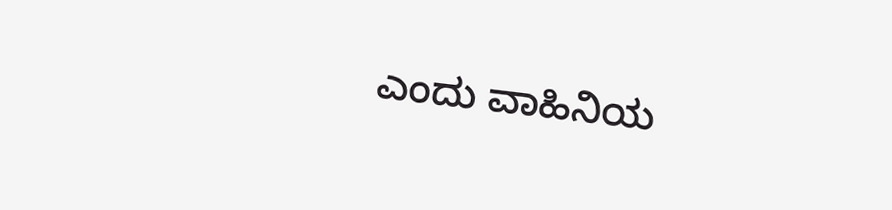ಎಂದು ವಾಹಿನಿಯ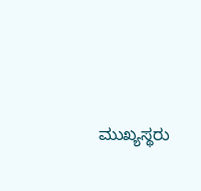ಮುಖ್ಯಸ್ಥರು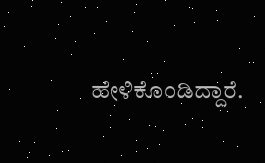ಹೇಳಿಕೊಂಡಿದ್ದಾರೆ.